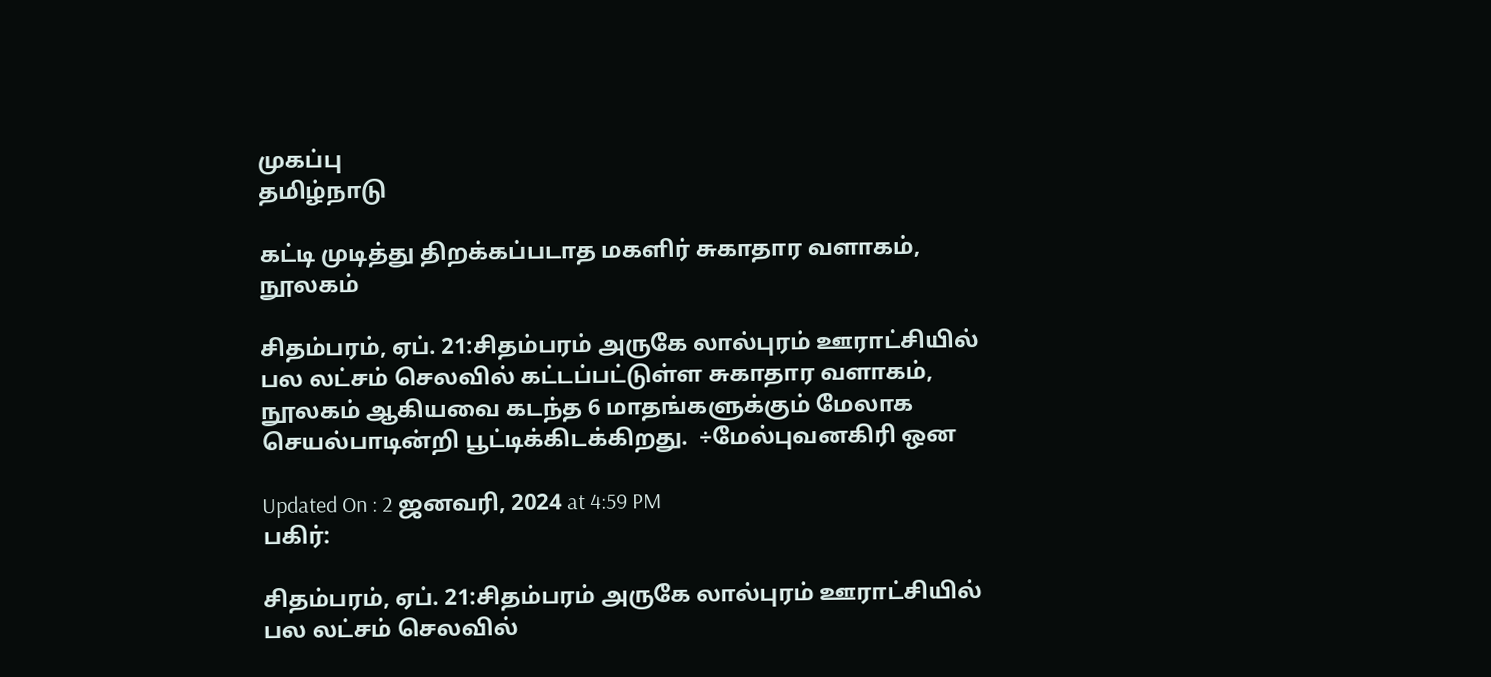முகப்பு
தமிழ்நாடு

கட்டி முடித்து திறக்கப்படாத மகளிர் சுகாதார வளாகம், நூலகம்

சிதம்பரம், ஏப். 21:சிதம்பரம் அருகே லால்புரம் ஊராட்சியில் பல லட்சம் செலவில் கட்டப்பட்டுள்ள சுகாதார வளாகம், நூலகம் ஆகியவை கடந்த 6 மாதங்களுக்கும் மேலாக செயல்பாடின்றி பூட்டிக்கிடக்கிறது.  ÷மேல்புவனகிரி ஒன

Updated On : 2 ஜனவரி, 2024 at 4:59 PM
பகிர்:

சிதம்பரம், ஏப். 21:சிதம்பரம் அருகே லால்புரம் ஊராட்சியில் பல லட்சம் செலவில்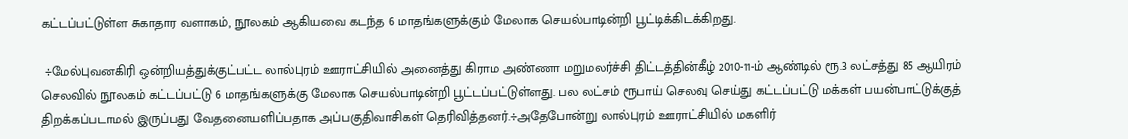கட்டப்பட்டுள்ள சுகாதார வளாகம், நூலகம் ஆகியவை கடந்த 6 மாதங்களுக்கும் மேலாக செயல்பாடின்றி பூட்டிக்கிடக்கிறது.

 ÷மேல்புவனகிரி ஒன்றியத்துக்குட்பட்ட லால்புரம் ஊராட்சியில் அனைத்து கிராம அண்ணா மறுமலர்ச்சி திட்டத்தின்கீழ் 2010-11-ம் ஆண்டில் ரூ.3 லட்சத்து 85 ஆயிரம் செலவில் நூலகம் கட்டப்பட்டு 6 மாதங்களுக்கு மேலாக செயல்பாடின்றி பூட்டப்பட்டுள்ளது. பல லட்சம் ரூபாய் செலவு செய்து கட்டப்பட்டு மக்கள் பயன்பாட்டுக்குத் திறக்கப்படாமல் இருப்பது வேதனையளிப்பதாக அப்பகுதிவாசிகள் தெரிவித்தனர்.÷அதேபோன்று லால்புரம் ஊராட்சியில் மகளிர்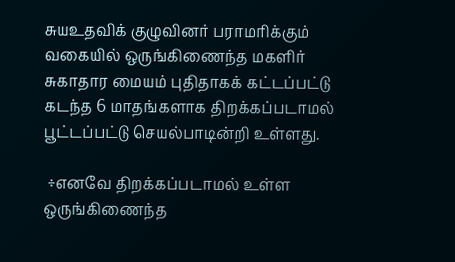சுயஉதவிக் குழுவினர் பராமரிக்கும் வகையில் ஒருங்கிணைந்த மகளிர் சுகாதார மையம் புதிதாகக் கட்டப்பட்டு கடந்த 6 மாதங்களாக திறக்கப்படாமல் பூட்டப்பட்டு செயல்பாடின்றி உள்ளது.

 ÷எனவே திறக்கப்படாமல் உள்ள ஒருங்கிணைந்த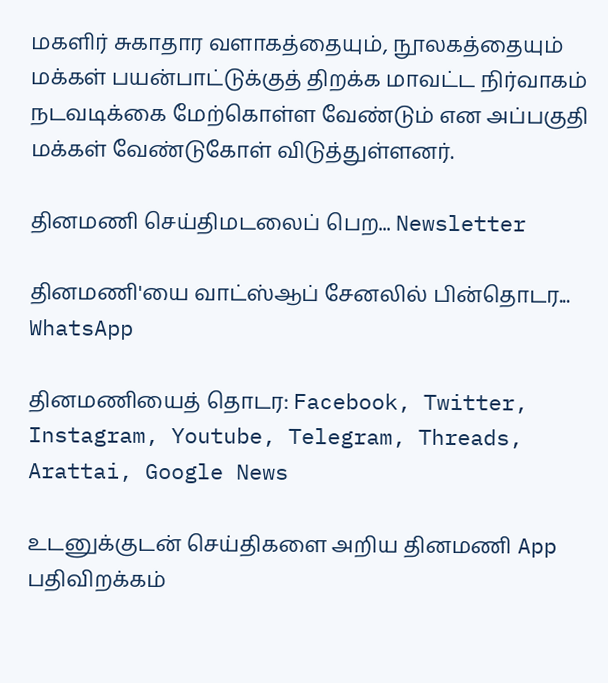மகளிர் சுகாதார வளாகத்தையும், நூலகத்தையும் மக்கள் பயன்பாட்டுக்குத் திறக்க மாவட்ட நிர்வாகம் நடவடிக்கை மேற்கொள்ள வேண்டும் என அப்பகுதி மக்கள் வேண்டுகோள் விடுத்துள்ளனர்.

தினமணி செய்திமடலைப் பெற... Newsletter

தினமணி'யை வாட்ஸ்ஆப் சேனலில் பின்தொடர... WhatsApp

தினமணியைத் தொடர: Facebook, Twitter, Instagram, Youtube, Telegram, Threads, Arattai, Google News

உடனுக்குடன் செய்திகளை அறிய தினமணி App பதிவிறக்கம்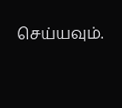செய்யவும்.